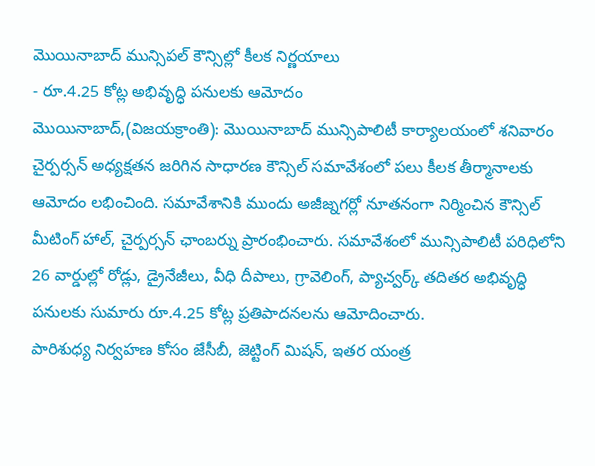మొయినాబాద్ మున్సిపల్ కౌన్సిల్లో కీలక నిర్ణయాలు
- రూ.4.25 కోట్ల అభివృద్ధి పనులకు ఆమోదం
మొయినాబాద్,(విజయక్రాంతి): మొయినాబాద్ మున్సిపాలిటీ కార్యాలయంలో శనివారం చైర్పర్సన్ అధ్యక్షతన జరిగిన సాధారణ కౌన్సిల్ సమావేశంలో పలు కీలక తీర్మానాలకు ఆమోదం లభించింది. సమావేశానికి ముందు అజీజ్నగర్లో నూతనంగా నిర్మించిన కౌన్సిల్ మీటింగ్ హాల్, చైర్పర్సన్ ఛాంబర్ను ప్రారంభించారు. సమావేశంలో మున్సిపాలిటీ పరిధిలోని 26 వార్డుల్లో రోడ్లు, డ్రైనేజీలు, వీధి దీపాలు, గ్రావెలింగ్, ప్యాచ్వర్క్ తదితర అభివృద్ధి పనులకు సుమారు రూ.4.25 కోట్ల ప్రతిపాదనలను ఆమోదించారు.
పారిశుధ్య నిర్వహణ కోసం జేసీబీ, జెట్టింగ్ మిషన్, ఇతర యంత్ర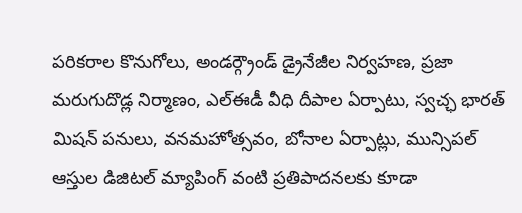పరికరాల కొనుగోలు, అండర్గ్రౌండ్ డ్రైనేజీల నిర్వహణ, ప్రజా మరుగుదొడ్ల నిర్మాణం, ఎల్ఈడీ వీధి దీపాల ఏర్పాటు, స్వచ్ఛ భారత్ మిషన్ పనులు, వనమహోత్సవం, బోనాల ఏర్పాట్లు, మున్సిపల్ ఆస్తుల డిజిటల్ మ్యాపింగ్ వంటి ప్రతిపాదనలకు కూడా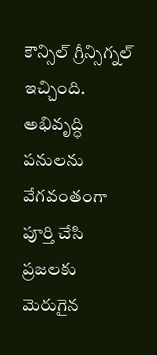కౌన్సిల్ గ్రీన్సిగ్నల్ ఇచ్చింది. అభివృద్ధి పనులను వేగవంతంగా పూర్తి చేసి ప్రజలకు మెరుగైన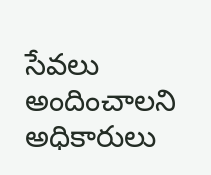సేవలు అందించాలని అధికారులు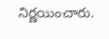నిర్ణయించారు.